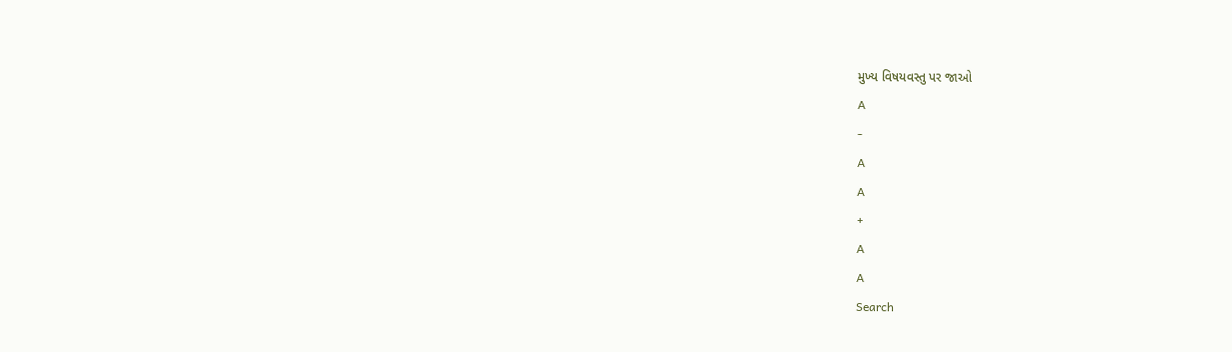મુખ્ય વિષયવસ્તુ પર જાઓ
A
-
A
A
+
A
A
Search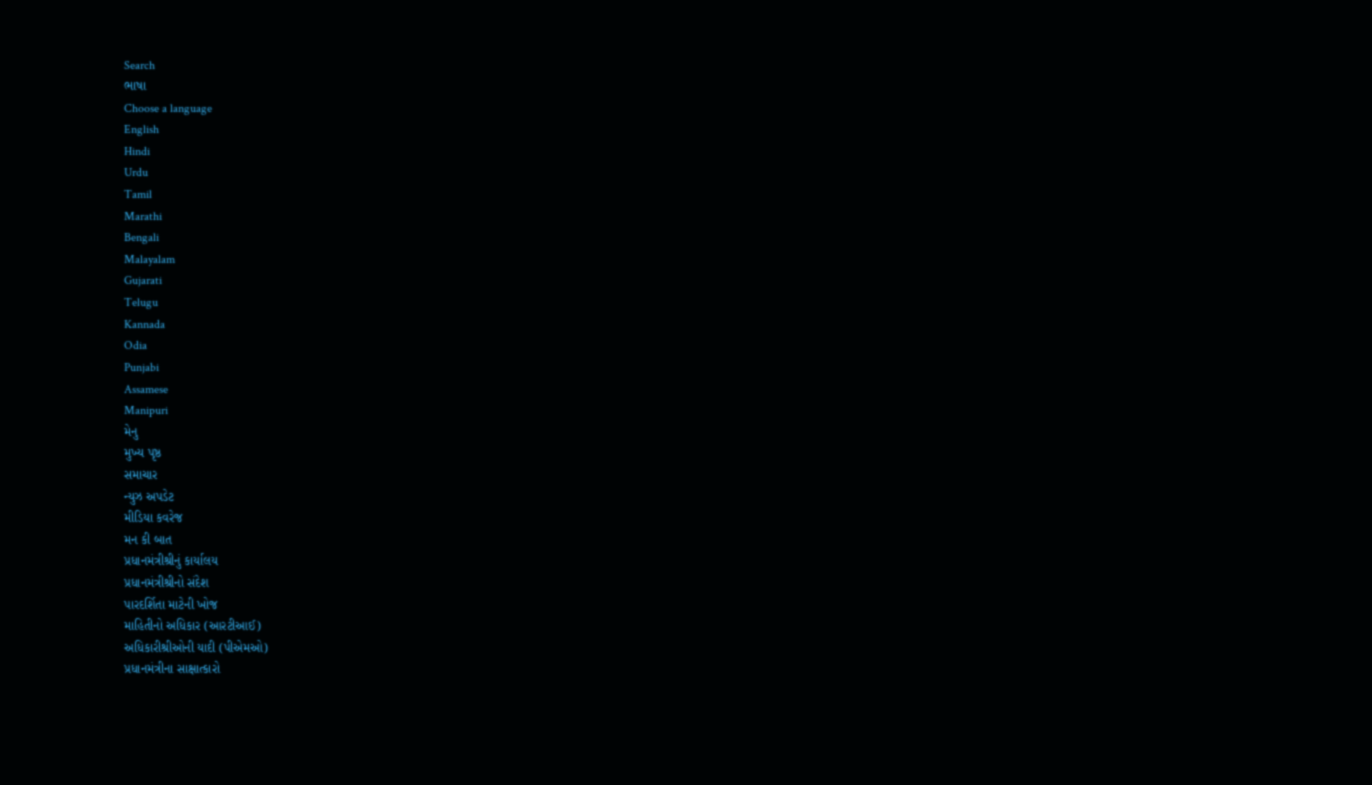Search
ભાષા
Choose a language
English
Hindi
Urdu
Tamil
Marathi
Bengali
Malayalam
Gujarati
Telugu
Kannada
Odia
Punjabi
Assamese
Manipuri
મેનુ
મુખ્ય પૃષ્ઠ
સમાચાર
ન્યુઝ અપડેટ
મીડિયા કવરેજ
મન કી બાત
પ્રધાનમંત્રીશ્રીનું કાર્યાલય
પ્રધાનમંત્રીશ્રીનો સંદેશ
પારદર્શિતા માટેની ખોજ
માહિતીનો અધિકાર (આરટીઆઈ)
અધિકારીશ્રીઓની યાદી (પીએમઓ)
પ્રધાનમંત્રીના સાક્ષાત્કારો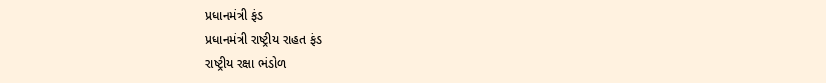પ્રધાનમંત્રી ફંડ
પ્રધાનમંત્રી રાષ્ટ્રીય રાહત ફંડ
રાષ્ટ્રીય રક્ષા ભંડોળ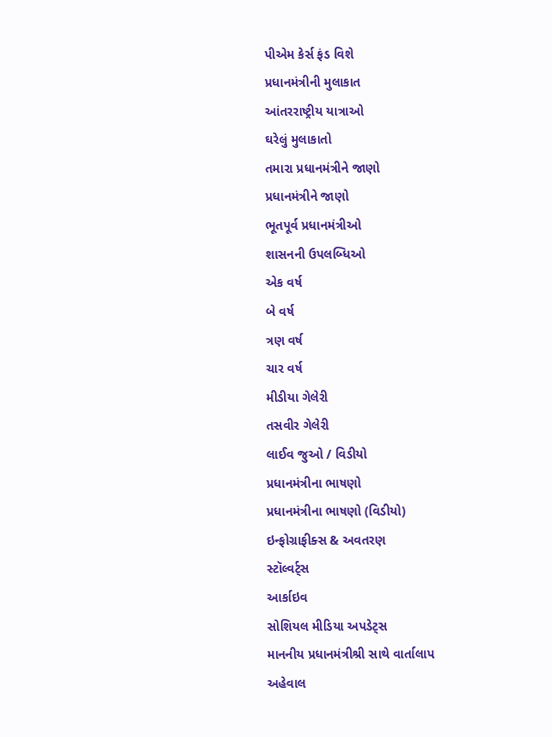પીએમ કેર્સ ફંડ વિશે
પ્રધાનમંત્રીની મુલાકાત
આંતરરાષ્ટ્રીય યાત્રાઓ
ઘરેલું મુલાકાતો
તમારા પ્રધાનમંત્રીને જાણો
પ્રધાનમંત્રીને જાણો
ભૂતપૂર્વ પ્રધાનમંત્રીઓ
શાસનની ઉપલબ્ધિઓ
એક વર્ષ
બે વર્ષ
ત્રણ વર્ષ
ચાર વર્ષ
મીડીયા ગેલેરી
તસવીર ગેલેરી
લાઈવ જુઓ / વિડીયો
પ્રધાનમંત્રીના ભાષણો
પ્રધાનમંત્રીના ભાષણો (વિડીયો)
ઇન્ફોગ્રાફીક્સ & અવતરણ
સ્ટૉલ્વર્ટ્સ
આર્કાઇવ
સોશિયલ મીડિયા અપડેટ્સ
માનનીય પ્રધાનમંત્રીશ્રી સાથે વાર્તાલાપ
અહેવાલ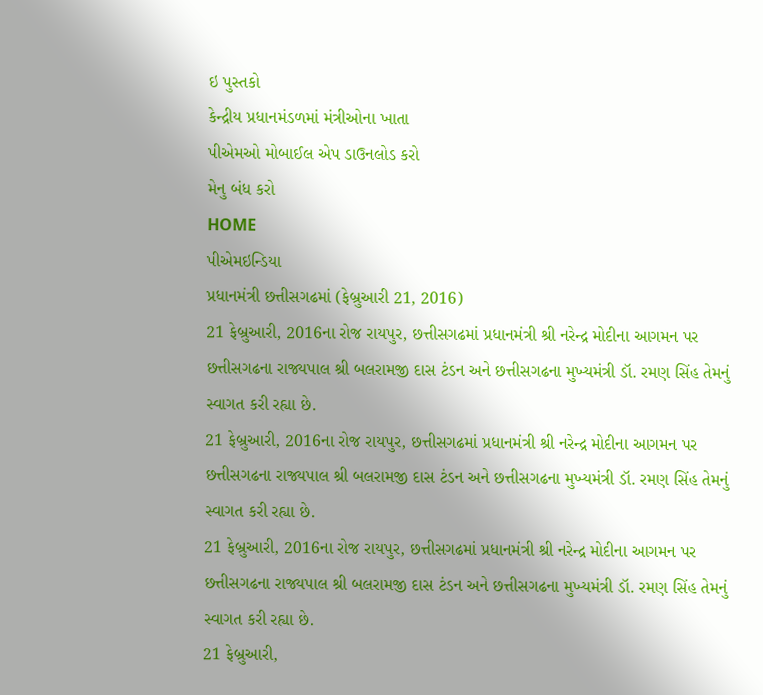ઇ પુસ્તકો
કેન્દ્રીય પ્રધાનમંડળમાં મંત્રીઓના ખાતા
પીએમઓ મોબાઈલ એપ ડાઉનલોડ કરો
મેનુ બંધ કરો
HOME
પીએમઇન્ડિયા
પ્રધાનમંત્રી છત્તીસગઢમાં (ફેબ્રુઆરી 21, 2016)
21 ફેબ્રુઆરી, 2016ના રોજ રાયપુર, છત્તીસગઢમાં પ્રધાનમંત્રી શ્રી નરેન્દ્ર મોદીના આગમન પર છત્તીસગઢના રાજ્યપાલ શ્રી બલરામજી દાસ ટંડન અને છત્તીસગઢના મુખ્યમંત્રી ડૉ. રમણ સિંહ તેમનું સ્વાગત કરી રહ્યા છે.
21 ફેબ્રુઆરી, 2016ના રોજ રાયપુર, છત્તીસગઢમાં પ્રધાનમંત્રી શ્રી નરેન્દ્ર મોદીના આગમન પર છત્તીસગઢના રાજ્યપાલ શ્રી બલરામજી દાસ ટંડન અને છત્તીસગઢના મુખ્યમંત્રી ડૉ. રમણ સિંહ તેમનું સ્વાગત કરી રહ્યા છે.
21 ફેબ્રુઆરી, 2016ના રોજ રાયપુર, છત્તીસગઢમાં પ્રધાનમંત્રી શ્રી નરેન્દ્ર મોદીના આગમન પર છત્તીસગઢના રાજ્યપાલ શ્રી બલરામજી દાસ ટંડન અને છત્તીસગઢના મુખ્યમંત્રી ડૉ. રમણ સિંહ તેમનું સ્વાગત કરી રહ્યા છે.
21 ફેબ્રુઆરી,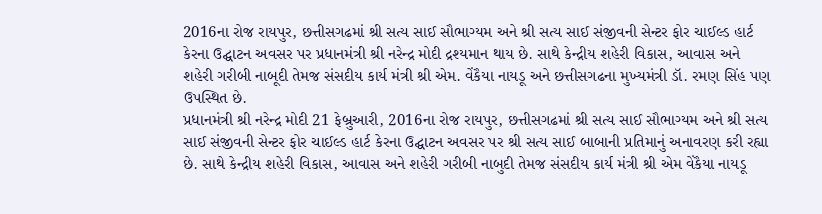2016ના રોજ રાયપુર, છત્તીસગઢમાં શ્રી સત્ય સાઈ સૌભાગ્યમ અને શ્રી સત્ય સાઈ સંજીવની સેન્ટર ફોર ચાઈલ્ડ હાર્ટ કેરના ઉદ્ઘાટન અવસર પર પ્રધાનમંત્રી શ્રી નરેન્દ્ર મોદી દ્રશ્યમાન થાય છે. સાથે કેન્દ્રીય શહેરી વિકાસ, આવાસ અને શહેરી ગરીબી નાબૂદી તેમજ સંસદીય કાર્ય મંત્રી શ્રી એમ. વેંકૈયા નાયડૂ અને છત્તીસગઢના મુખ્યમંત્રી ડૉ. રમણ સિંહ પણ ઉપસ્થિત છે.
પ્રધાનમંત્રી શ્રી નરેન્દ્ર મોદી 21 ફેબ્રુઆરી, 2016ના રોજ રાયપુર, છત્તીસગઢમાં શ્રી સત્ય સાઈ સૌભાગ્યમ અને શ્રી સત્ય સાઈ સંજીવની સેન્ટર ફોર ચાઈલ્ડ હાર્ટ કેરના ઉદ્ઘાટન અવસર પર શ્રી સત્ય સાઈ બાબાની પ્રતિમાનું અનાવરણ કરી રહ્યા છે. સાથે કેન્દ્રીય શહેરી વિકાસ, આવાસ અને શહેરી ગરીબી નાબુદી તેમજ સંસદીય કાર્ય મંત્રી શ્રી એમ વેંકૈયા નાયડૂ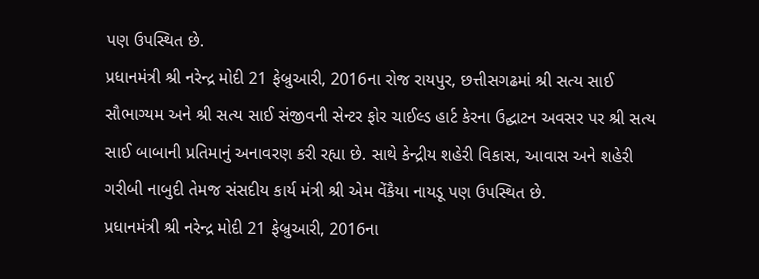પણ ઉપસ્થિત છે.
પ્રધાનમંત્રી શ્રી નરેન્દ્ર મોદી 21 ફેબ્રુઆરી, 2016ના રોજ રાયપુર, છત્તીસગઢમાં શ્રી સત્ય સાઈ સૌભાગ્યમ અને શ્રી સત્ય સાઈ સંજીવની સેન્ટર ફોર ચાઈલ્ડ હાર્ટ કેરના ઉદ્ઘાટન અવસર પર શ્રી સત્ય સાઈ બાબાની પ્રતિમાનું અનાવરણ કરી રહ્યા છે. સાથે કેન્દ્રીય શહેરી વિકાસ, આવાસ અને શહેરી ગરીબી નાબુદી તેમજ સંસદીય કાર્ય મંત્રી શ્રી એમ વેંકૈયા નાયડૂ પણ ઉપસ્થિત છે.
પ્રધાનમંત્રી શ્રી નરેન્દ્ર મોદી 21 ફેબ્રુઆરી, 2016ના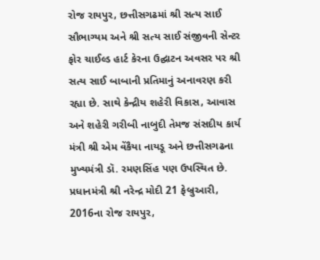રોજ રાયપુર, છત્તીસગઢમાં શ્રી સત્ય સાઈ સૌભાગ્યમ અને શ્રી સત્ય સાઈ સંજીવની સેન્ટર ફોર ચાઈલ્ડ હાર્ટ કેરના ઉદ્ઘાટન અવસર પર શ્રી સત્ય સાઈ બાબાની પ્રતિમાનું અનાવરણ કરી રહ્યા છે. સાથે કેન્દ્રીય શહેરી વિકાસ, આવાસ અને શહેરી ગરીબી નાબુદી તેમજ સંસદીય કાર્ય મંત્રી શ્રી એમ વેંકૈયા નાયડૂ અને છત્તીસગઢના મુખ્યમંત્રી ડૉ. રમણસિંહ પણ ઉપસ્થિત છે.
પ્રધાનમંત્રી શ્રી નરેન્દ્ર મોદી 21 ફેબ્રુઆરી, 2016ના રોજ રાયપુર,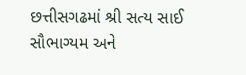છત્તીસગઢમાં શ્રી સત્ય સાઈ સૌભાગ્યમ અને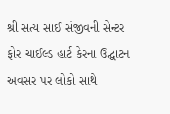શ્રી સત્ય સાઈ સંજીવની સેન્ટર ફોર ચાઈલ્ડ હાર્ટ કેરના ઉદ્ઘાટન અવસર પર લોકો સાથે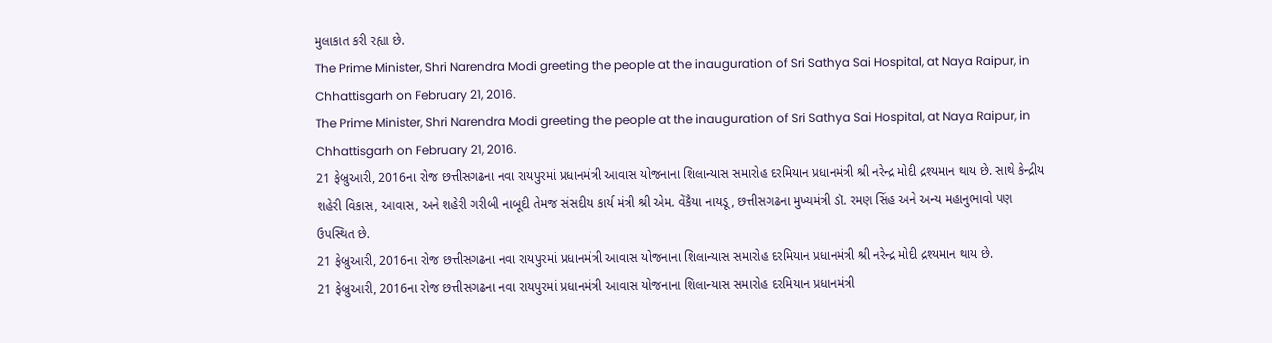મુલાકાત કરી રહ્યા છે.
The Prime Minister, Shri Narendra Modi greeting the people at the inauguration of Sri Sathya Sai Hospital, at Naya Raipur, in Chhattisgarh on February 21, 2016.
The Prime Minister, Shri Narendra Modi greeting the people at the inauguration of Sri Sathya Sai Hospital, at Naya Raipur, in Chhattisgarh on February 21, 2016.
21 ફેબ્રુઆરી, 2016ના રોજ છત્તીસગઢના નવા રાયપુરમાં પ્રધાનમંત્રી આવાસ યોજનાના શિલાન્યાસ સમારોહ દરમિયાન પ્રધાનમંત્રી શ્રી નરેન્દ્ર મોદી દ્રશ્યમાન થાય છે. સાથે કેન્દ્રીય શહેરી વિકાસ, આવાસ, અને શહેરી ગરીબી નાબૂદી તેમજ સંસદીય કાર્ય મંત્રી શ્રી એમ. વેંકૈયા નાયડૂ, છત્તીસગઢના મુખ્યમંત્રી ડૉ. રમણ સિંહ અને અન્ય મહાનુભાવો પણ ઉપસ્થિત છે.
21 ફેબ્રુઆરી, 2016ના રોજ છત્તીસગઢના નવા રાયપુરમાં પ્રધાનમંત્રી આવાસ યોજનાના શિલાન્યાસ સમારોહ દરમિયાન પ્રધાનમંત્રી શ્રી નરેન્દ્ર મોદી દ્રશ્યમાન થાય છે.
21 ફેબ્રુઆરી, 2016ના રોજ છત્તીસગઢના નવા રાયપુરમાં પ્રધાનમંત્રી આવાસ યોજનાના શિલાન્યાસ સમારોહ દરમિયાન પ્રધાનમંત્રી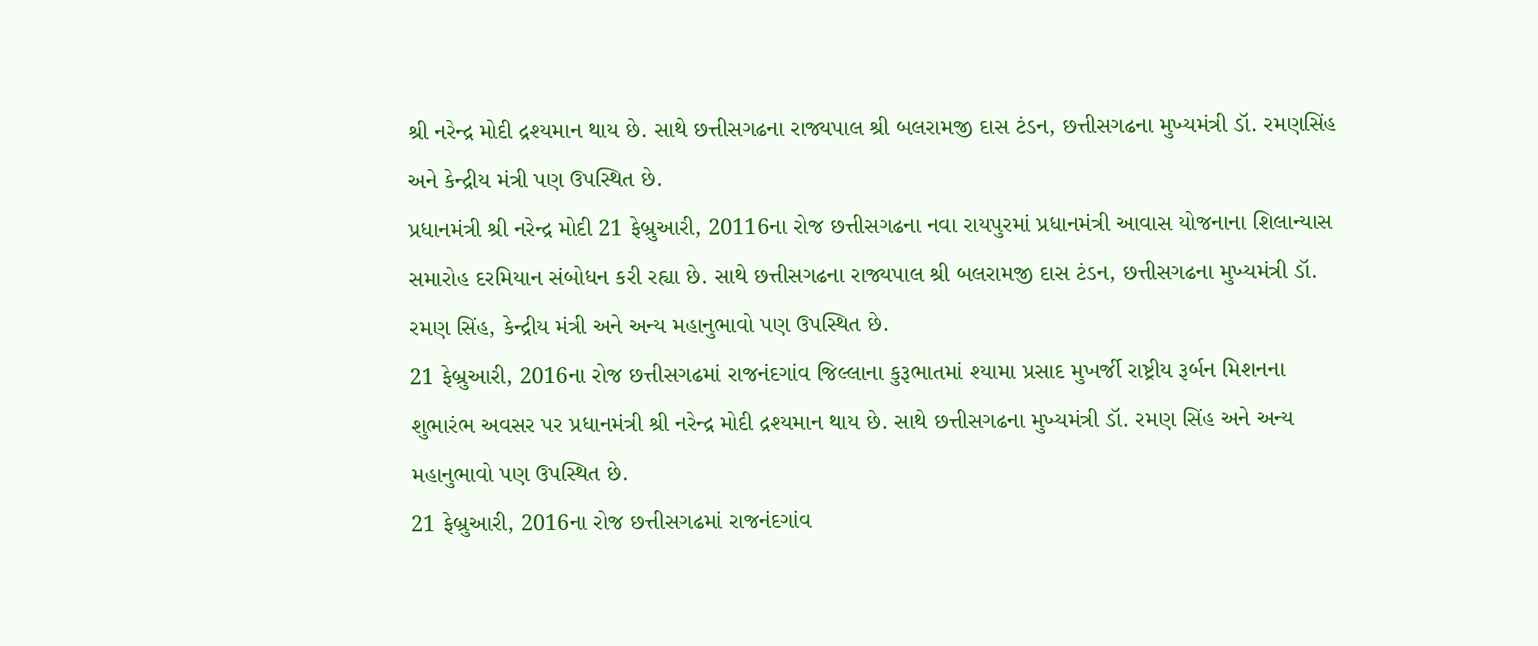શ્રી નરેન્દ્ર મોદી દ્રશ્યમાન થાય છે. સાથે છત્તીસગઢના રાજ્યપાલ શ્રી બલરામજી દાસ ટંડન, છત્તીસગઢના મુખ્યમંત્રી ડૉ. રમણસિંહ અને કેન્દ્રીય મંત્રી પણ ઉપસ્થિત છે.
પ્રધાનમંત્રી શ્રી નરેન્દ્ર મોદી 21 ફેબ્રુઆરી, 20116ના રોજ છત્તીસગઢના નવા રાયપુરમાં પ્રધાનમંત્રી આવાસ યોજનાના શિલાન્યાસ સમારોહ દરમિયાન સંબોધન કરી રહ્યા છે. સાથે છત્તીસગઢના રાજ્યપાલ શ્રી બલરામજી દાસ ટંડન, છત્તીસગઢના મુખ્યમંત્રી ડૉ. રમણ સિંહ, કેન્દ્રીય મંત્રી અને અન્ય મહાનુભાવો પણ ઉપસ્થિત છે.
21 ફેબ્રુઆરી, 2016ના રોજ છત્તીસગઢમાં રાજનંદગાંવ જિલ્લાના કુરૂભાતમાં શ્યામા પ્રસાદ મુખર્જી રાષ્ટ્રીય રૂર્બન મિશનના શુભારંભ અવસર પર પ્રધાનમંત્રી શ્રી નરેન્દ્ર મોદી દ્રશ્યમાન થાય છે. સાથે છત્તીસગઢના મુખ્યમંત્રી ડૉ. રમણ સિંહ અને અન્ય મહાનુભાવો પણ ઉપસ્થિત છે.
21 ફેબ્રુઆરી, 2016ના રોજ છત્તીસગઢમાં રાજનંદગાંવ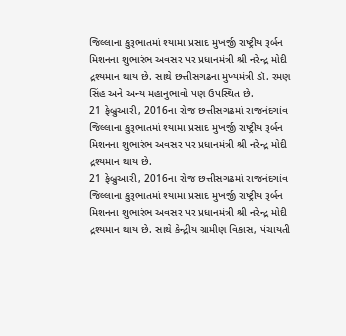જિલ્લાના કુરૂભાતમાં શ્યામા પ્રસાદ મુખર્જી રાષ્ટ્રીય રૂર્બન મિશનના શુભારંભ અવસર પર પ્રધાનમંત્રી શ્રી નરેન્દ્ર મોદી દ્રશ્યમાન થાય છે. સાથે છત્તીસગઢના મુખ્યમંત્રી ડૉ. રમણ સિંહ અને અન્ય મહાનુભાવો પણ ઉપસ્થિત છે.
21 ફેબ્રુઆરી, 2016ના રોજ છત્તીસગઢમાં રાજનંદગાંવ જિલ્લાના કુરૂભાતમાં શ્યામા પ્રસાદ મુખર્જી રાષ્ટ્રીય રૂર્બન મિશનના શુભારંભ અવસર પર પ્રધાનમંત્રી શ્રી નરેન્દ્ર મોદી દ્રશ્યમાન થાય છે.
21 ફેબ્રુઆરી, 2016ના રોજ છત્તીસગઢમાં રાજનંદગાંવ જિલ્લાના કુરૂભાતમાં શ્યામા પ્રસાદ મુખર્જી રાષ્ટ્રીય રૂર્બન મિશનના શુભારંભ અવસર પર પ્રધાનમંત્રી શ્રી નરેન્દ્ર મોદી દ્રશ્યમાન થાય છે. સાથે કેન્દ્રીય ગ્રામીણ વિકાસ, પંચાયતી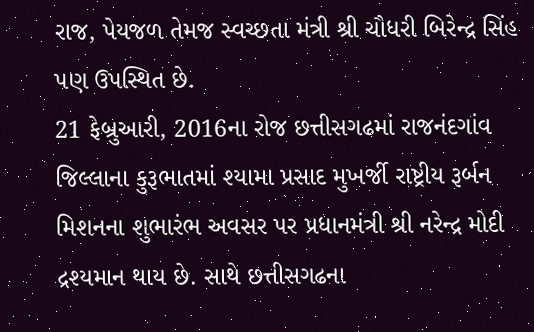રાજ, પેયજળ તેમજ સ્વચ્છતા મંત્રી શ્રી ચૌધરી બિરેન્દ્ર સિંહ પણ ઉપસ્થિત છે.
21 ફેબ્રુઆરી, 2016ના રોજ છત્તીસગઢમાં રાજનંદગાંવ જિલ્લાના કુરૂભાતમાં શ્યામા પ્રસાદ મુખર્જી રાષ્ટ્રીય રૂર્બન મિશનના શુભારંભ અવસર પર પ્રધાનમંત્રી શ્રી નરેન્દ્ર મોદી દ્રશ્યમાન થાય છે. સાથે છત્તીસગઢના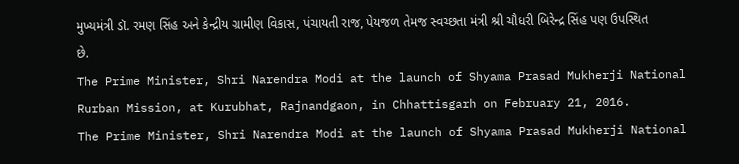મુખ્યમંત્રી ડૉ. રમણ સિંહ અને કેન્દ્રીય ગ્રામીણ વિકાસ, પંચાયતી રાજ, પેયજળ તેમજ સ્વચ્છતા મંત્રી શ્રી ચૌધરી બિરેન્દ્ર સિંહ પણ ઉપસ્થિત છે.
The Prime Minister, Shri Narendra Modi at the launch of Shyama Prasad Mukherji National Rurban Mission, at Kurubhat, Rajnandgaon, in Chhattisgarh on February 21, 2016.
The Prime Minister, Shri Narendra Modi at the launch of Shyama Prasad Mukherji National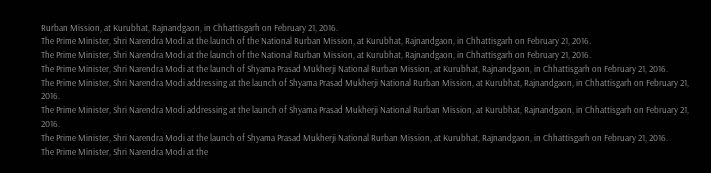Rurban Mission, at Kurubhat, Rajnandgaon, in Chhattisgarh on February 21, 2016.
The Prime Minister, Shri Narendra Modi at the launch of the National Rurban Mission, at Kurubhat, Rajnandgaon, in Chhattisgarh on February 21, 2016.
The Prime Minister, Shri Narendra Modi at the launch of the National Rurban Mission, at Kurubhat, Rajnandgaon, in Chhattisgarh on February 21, 2016.
The Prime Minister, Shri Narendra Modi at the launch of Shyama Prasad Mukherji National Rurban Mission, at Kurubhat, Rajnandgaon, in Chhattisgarh on February 21, 2016.
The Prime Minister, Shri Narendra Modi addressing at the launch of Shyama Prasad Mukherji National Rurban Mission, at Kurubhat, Rajnandgaon, in Chhattisgarh on February 21, 2016.
The Prime Minister, Shri Narendra Modi addressing at the launch of Shyama Prasad Mukherji National Rurban Mission, at Kurubhat, Rajnandgaon, in Chhattisgarh on February 21, 2016.
The Prime Minister, Shri Narendra Modi at the launch of Shyama Prasad Mukherji National Rurban Mission, at Kurubhat, Rajnandgaon, in Chhattisgarh on February 21, 2016.
The Prime Minister, Shri Narendra Modi at the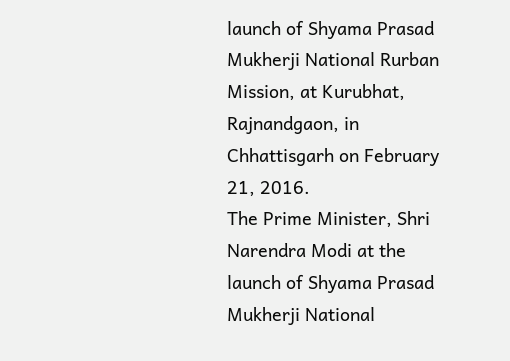launch of Shyama Prasad Mukherji National Rurban Mission, at Kurubhat, Rajnandgaon, in Chhattisgarh on February 21, 2016.
The Prime Minister, Shri Narendra Modi at the launch of Shyama Prasad Mukherji National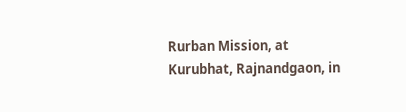Rurban Mission, at Kurubhat, Rajnandgaon, in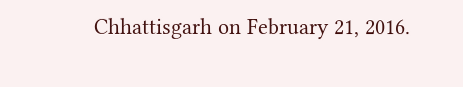Chhattisgarh on February 21, 2016.